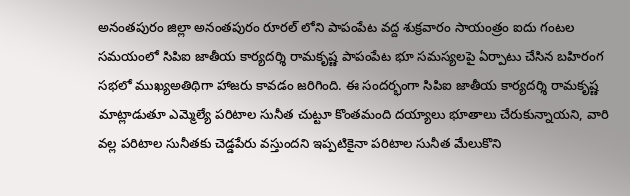అనంతపురం జిల్లా అనంతపురం రూరల్ లోని పాపంపేట వద్ద శుక్రవారం సాయంత్రం ఐదు గంటల సమయంలో సిపిఐ జాతీయ కార్యదర్శి రామకృష్ణ పాపంపేట భూ సమస్యలపై ఏర్పాటు చేసిన బహిరంగ సభలో ముఖ్యఅతిథిగా హాజరు కావడం జరిగింది. ఈ సందర్భంగా సిపిఐ జాతీయ కార్యదర్శి రామకృష్ణ మాట్లాడుతూ ఎమ్మెల్యే పరిటాల సునీత చుట్టూ కొంతమంది దయ్యాలు భూతాలు చేరుకున్నాయని, వారి వల్ల పరిటాల సునీతకు చెడ్డపేరు వస్తుందని ఇప్పటికైనా పరిటాల సునీత మేలుకొని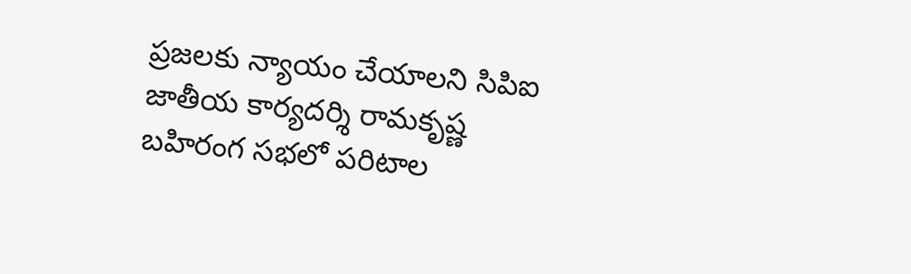ప్రజలకు న్యాయం చేయాలని సిపిఐ జాతీయ కార్యదర్శి రామకృష్ణ బహిరంగ సభలో పరిటాల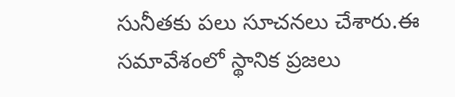సునీతకు పలు సూచనలు చేశారు.ఈ సమావేశంలో స్థానిక ప్రజలు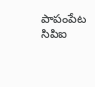పాపంపేట సిపిఐ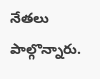నేతలు పాల్గొన్నారు.